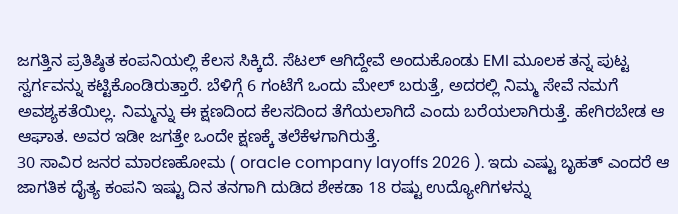ಜಗತ್ತಿನ ಪ್ರತಿಷ್ಠಿತ ಕಂಪನಿಯಲ್ಲಿ ಕೆಲಸ ಸಿಕ್ಕಿದೆ. ಸೆಟಲ್ ಆಗಿದ್ದೇವೆ ಅಂದುಕೊಂಡು EMI ಮೂಲಕ ತನ್ನ ಪುಟ್ಟ ಸ್ವರ್ಗವನ್ನು ಕಟ್ಟಿಕೊಂಡಿರುತ್ತಾರೆ. ಬೆಳಿಗ್ಗೆ 6 ಗಂಟೆಗೆ ಒಂದು ಮೇಲ್ ಬರುತ್ತೆ, ಅದರಲ್ಲಿ ನಿಮ್ಮ ಸೇವೆ ನಮಗೆ ಅವಶ್ಯಕತೆಯಿಲ್ಲ. ನಿಮ್ಮನ್ನು ಈ ಕ್ಷಣದಿಂದ ಕೆಲಸದಿಂದ ತೆಗೆಯಲಾಗಿದೆ ಎಂದು ಬರೆಯಲಾಗಿರುತ್ತೆ. ಹೇಗಿರಬೇಡ ಆ ಆಘಾತ. ಅವರ ಇಡೀ ಜಗತ್ತೇ ಒಂದೇ ಕ್ಷಣಕ್ಕೆ ತಲೆಕೆಳಗಾಗಿರುತ್ತೆ.
30 ಸಾವಿರ ಜನರ ಮಾರಣಹೋಮ ( oracle company layoffs 2026 ). ಇದು ಎಷ್ಟು ಬೃಹತ್ ಎಂದರೆ ಆ ಜಾಗತಿಕ ದೈತ್ಯ ಕಂಪನಿ ಇಷ್ಟು ದಿನ ತನಗಾಗಿ ದುಡಿದ ಶೇಕಡಾ 18 ರಷ್ಟು ಉದ್ಯೋಗಿಗಳನ್ನು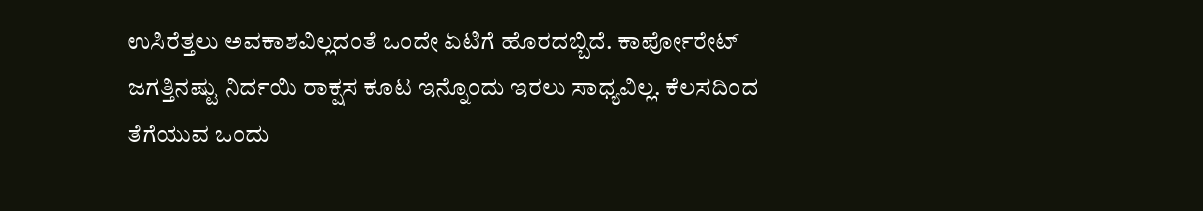ಉಸಿರೆತ್ತಲು ಅವಕಾಶವಿಲ್ಲದಂತೆ ಒಂದೇ ಏಟಿಗೆ ಹೊರದಬ್ಬಿದೆ. ಕಾರ್ಪೋರೇಟ್ ಜಗತ್ತಿನಷ್ಟು ನಿರ್ದಯಿ ರಾಕ್ಷಸ ಕೂಟ ಇನ್ನೊಂದು ಇರಲು ಸಾಧ್ಯವಿಲ್ಲ. ಕೆಲಸದಿಂದ ತೆಗೆಯುವ ಒಂದು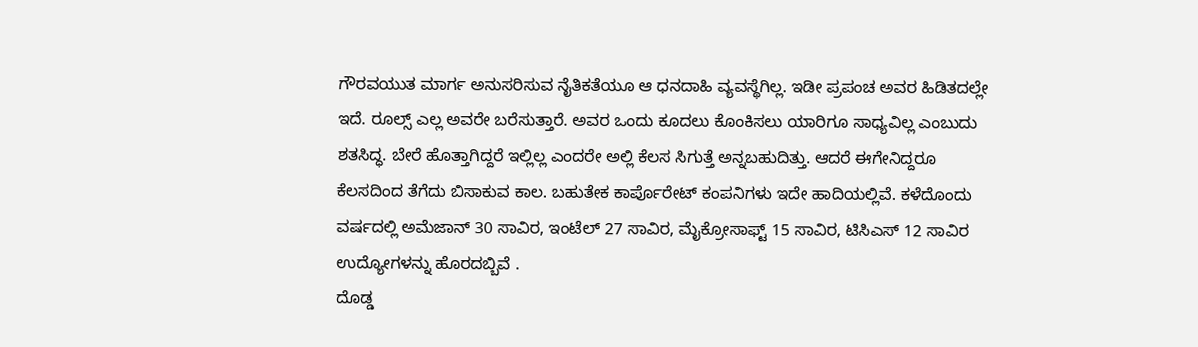ಗೌರವಯುತ ಮಾರ್ಗ ಅನುಸರಿಸುವ ನೈತಿಕತೆಯೂ ಆ ಧನದಾಹಿ ವ್ಯವಸ್ಥೆಗಿಲ್ಲ. ಇಡೀ ಪ್ರಪಂಚ ಅವರ ಹಿಡಿತದಲ್ಲೇ ಇದೆ. ರೂಲ್ಸ್ ಎಲ್ಲ ಅವರೇ ಬರೆಸುತ್ತಾರೆ. ಅವರ ಒಂದು ಕೂದಲು ಕೊಂಕಿಸಲು ಯಾರಿಗೂ ಸಾಧ್ಯವಿಲ್ಲ ಎಂಬುದು ಶತಸಿದ್ಧ. ಬೇರೆ ಹೊತ್ತಾಗಿದ್ದರೆ ಇಲ್ಲಿಲ್ಲ ಎಂದರೇ ಅಲ್ಲಿ ಕೆಲಸ ಸಿಗುತ್ತೆ ಅನ್ನಬಹುದಿತ್ತು. ಆದರೆ ಈಗೇನಿದ್ದರೂ ಕೆಲಸದಿಂದ ತೆಗೆದು ಬಿಸಾಕುವ ಕಾಲ. ಬಹುತೇಕ ಕಾರ್ಪೊರೇಟ್ ಕಂಪನಿಗಳು ಇದೇ ಹಾದಿಯಲ್ಲಿವೆ. ಕಳೆದೊಂದು ವರ್ಷದಲ್ಲಿ ಅಮೆಜಾನ್ 30 ಸಾವಿರ, ಇಂಟೆಲ್ 27 ಸಾವಿರ, ಮೈಕ್ರೋಸಾಫ್ಟ್ 15 ಸಾವಿರ, ಟಿಸಿಎಸ್ 12 ಸಾವಿರ ಉದ್ಯೋಗಳನ್ನು ಹೊರದಬ್ಬಿವೆ .
ದೊಡ್ಡ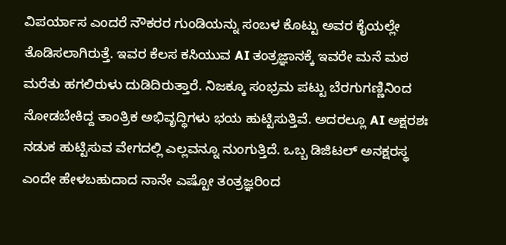ವಿಪರ್ಯಾಸ ಎಂದರೆ ನೌಕರರ ಗುಂಡಿಯನ್ನು ಸಂಬಳ ಕೊಟ್ಟು ಅವರ ಕೈಯಲ್ಲೇ ತೊಡಿಸಲಾಗಿರುತ್ತೆ. ಇವರ ಕೆಲಸ ಕಸಿಯುವ AI ತಂತ್ರಜ್ಞಾನಕ್ಕೆ ಇವರೇ ಮನೆ ಮಠ ಮರೆತು ಹಗಲಿರುಳು ದುಡಿದಿರುತ್ತಾರೆ. ನಿಜಕ್ಕೂ ಸಂಭ್ರಮ ಪಟ್ಟು ಬೆರಗುಗಣ್ಣಿನಿಂದ ನೋಡಬೇಕಿದ್ದ ತಾಂತ್ರಿಕ ಅಭಿವೃದ್ಧಿಗಳು ಭಯ ಹುಟ್ಟಿಸುತ್ತಿವೆ. ಅದರಲ್ಲೂ AI ಅಕ್ಷರಶಃ ನಡುಕ ಹುಟ್ಟಿಸುವ ವೇಗದಲ್ಲಿ ಎಲ್ಲವನ್ನೂ ನುಂಗುತ್ತಿದೆ. ಒಬ್ಬ ಡಿಜಿಟಲ್ ಅನಕ್ಷರಸ್ಥ ಎಂದೇ ಹೇಳಬಹುದಾದ ನಾನೇ ಎಷ್ಟೋ ತಂತ್ರಜ್ಞರಿಂದ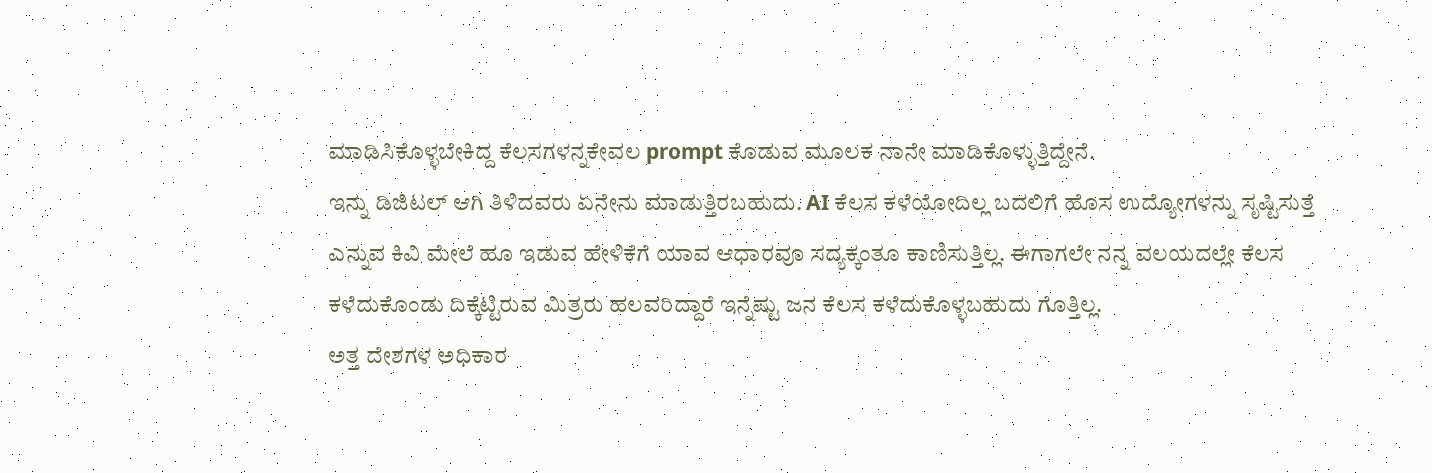ಮಾಡಿಸಿಕೊಳ್ಳಬೇಕಿದ್ದ ಕೆಲಸಗಳನ್ನಕೇವಲ prompt ಕೊಡುವ ಮೂಲಕ ನಾನೇ ಮಾಡಿಕೊಳ್ಳುತ್ತಿದ್ದೇನೆ.
ಇನ್ನು ಡಿಜಿಟಲ್ ಆಗಿ ತಿಳಿದವರು ಏನೇನು ಮಾಡುತ್ತಿರಬಹುದು. AI ಕೆಲಸ ಕಳೆಯೋದಿಲ್ಲ ಬದಲಿಗೆ ಹೊಸ ಉದ್ಯೋಗಳನ್ನು ಸೃಷ್ಟಿಸುತ್ತೆ ಎನ್ನುವ ಕಿವಿ ಮೇಲೆ ಹೂ ಇಡುವ ಹೇಳಿಕೆಗೆ ಯಾವ ಆಧಾರವೂ ಸದ್ಯಕ್ಕಂತೂ ಕಾಣಿಸುತ್ತಿಲ್ಲ. ಈಗಾಗಲೇ ನನ್ನ ವಲಯದಲ್ಲೇ ಕೆಲಸ ಕಳೆದುಕೊಂಡು ದಿಕ್ಕೆಟ್ಟಿರುವ ಮಿತ್ರರು ಹಲವರಿದ್ದಾರೆ ಇನ್ನೆಷ್ಟು ಜನ ಕೆಲಸ ಕಳೆದುಕೊಳ್ಳಬಹುದು ಗೊತ್ತಿಲ್ಲ.
ಅತ್ತ ದೇಶಗಳ ಅಧಿಕಾರ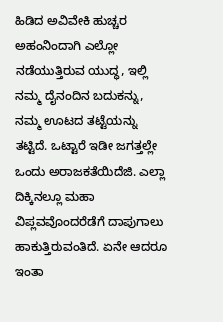ಹಿಡಿದ ಅವಿವೇಕಿ ಹುಚ್ಚರ ಅಹಂನಿಂದಾಗಿ ಎಲ್ಲೋ ನಡೆಯುತ್ತಿರುವ ಯುದ್ಧ, ಇಲ್ಲಿ ನಮ್ಮ ದೈನಂದಿನ ಬದುಕನ್ನು, ನಮ್ಮ ಊಟದ ತಟ್ಟೆಯನ್ನು ತಟ್ಟಿದೆ. ಒಟ್ಟಾರೆ ಇಡೀ ಜಗತ್ತಲ್ಲೇ ಒಂದು ಅರಾಜಕತೆಯಿದೆಜಿ. ಎಲ್ಲಾ ದಿಕ್ಕಿನಲ್ಲೂ ಮಹಾ ವಿಪ್ಲವವೊಂದರೆಡೆಗೆ ದಾಪುಗಾಲು ಹಾಕುತ್ತಿರುವಂತಿದೆ. ಏನೇ ಆದರೂ ಇಂತಾ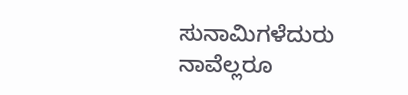ಸುನಾಮಿಗಳೆದುರು ನಾವೆಲ್ಲರೂ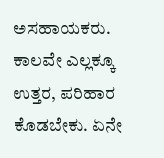ಅಸಹಾಯಕರು. ಕಾಲವೇ ಎಲ್ಲಕ್ಕೂ ಉತ್ತರ, ಪರಿಹಾರ ಕೊಡಬೇಕು. ಏನೇ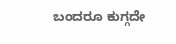ಬಂದರೂ ಕುಗ್ಗದೇ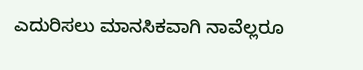ಎದುರಿಸಲು ಮಾನಸಿಕವಾಗಿ ನಾವೆಲ್ಲರೂ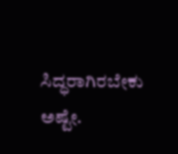ಸಿದ್ಧರಾಗಿರಬೇಕು ಅಷ್ಟೇ.